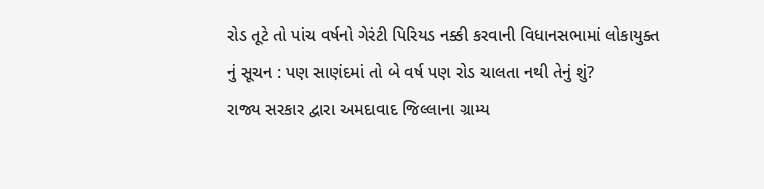રોડ તૂટે તો પાંચ વર્ષનો ગેરંટી પિરિયડ નક્કી કરવાની વિધાનસભામાં લોકાયુક્ત નું સૂચન : પણ સાણંદમાં તો બે વર્ષ પણ રોડ ચાલતા નથી તેનું શું?
રાજ્ય સરકાર દ્વારા અમદાવાદ જિલ્લાના ગ્રામ્ય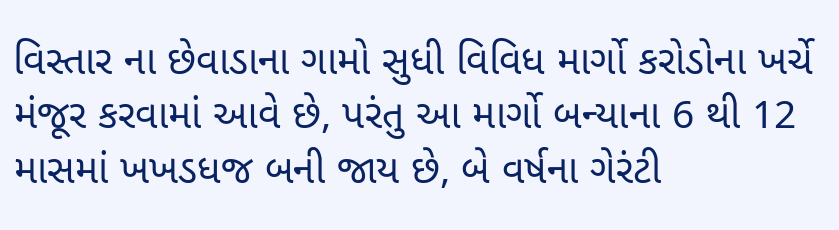વિસ્તાર ના છેવાડાના ગામો સુધી વિવિધ માર્ગો કરોડોના ખર્ચે મંજૂર કરવામાં આવે છે, પરંતુ આ માર્ગો બન્યાના 6 થી 12 માસમાં ખખડધજ બની જાય છે, બે વર્ષના ગેરંટી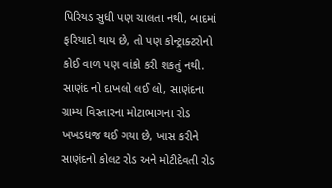પિરિયડ સુધી પણ ચાલતા નથી, બાદમાં ફરિયાદો થાય છે, તો પણ કોન્ટ્રાક્ટરોનો કોઈ વાળ પણ વાંકો કરી શકતું નથી.
સાણંદ નો દાખલો લઈ લો, સાણંદના ગ્રામ્ય વિસ્તારના મોટાભાગના રોડ ખખડધજ થઈ ગયા છે, ખાસ કરીને સાણંદનો કોલટ રોડ અને મોટીદેવતી રોડ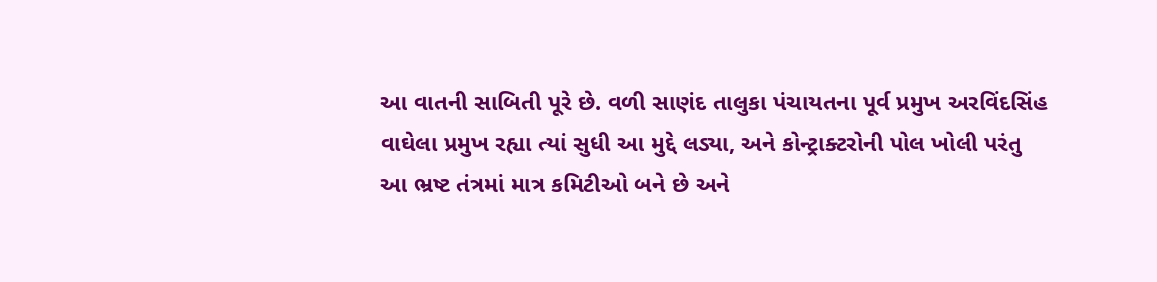આ વાતની સાબિતી પૂરે છે. વળી સાણંદ તાલુકા પંચાયતના પૂર્વ પ્રમુખ અરવિંદસિંહ વાઘેલા પ્રમુખ રહ્યા ત્યાં સુધી આ મુદ્દે લડ્યા, અને કોન્ટ્રાક્ટરોની પોલ ખોલી પરંતુ આ ભ્રષ્ટ તંત્રમાં માત્ર કમિટીઓ બને છે અને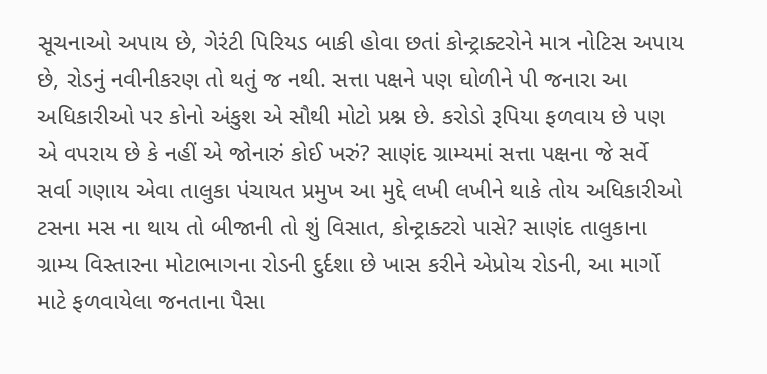સૂચનાઓ અપાય છે, ગેરંટી પિરિયડ બાકી હોવા છતાં કોન્ટ્રાક્ટરોને માત્ર નોટિસ અપાય છે, રોડનું નવીનીકરણ તો થતું જ નથી. સત્તા પક્ષને પણ ઘોળીને પી જનારા આ અધિકારીઓ પર કોનો અંકુશ એ સૌથી મોટો પ્રશ્ન છે. કરોડો રૂપિયા ફળવાય છે પણ એ વપરાય છે કે નહીં એ જોનારું કોઈ ખરું? સાણંદ ગ્રામ્યમાં સત્તા પક્ષના જે સર્વે સર્વા ગણાય એવા તાલુકા પંચાયત પ્રમુખ આ મુદ્દે લખી લખીને થાકે તોય અધિકારીઓ ટસના મસ ના થાય તો બીજાની તો શું વિસાત, કોન્ટ્રાક્ટરો પાસે? સાણંદ તાલુકાના ગ્રામ્ય વિસ્તારના મોટાભાગના રોડની દુર્દશા છે ખાસ કરીને એપ્રોચ રોડની, આ માર્ગો માટે ફળવાયેલા જનતાના પૈસા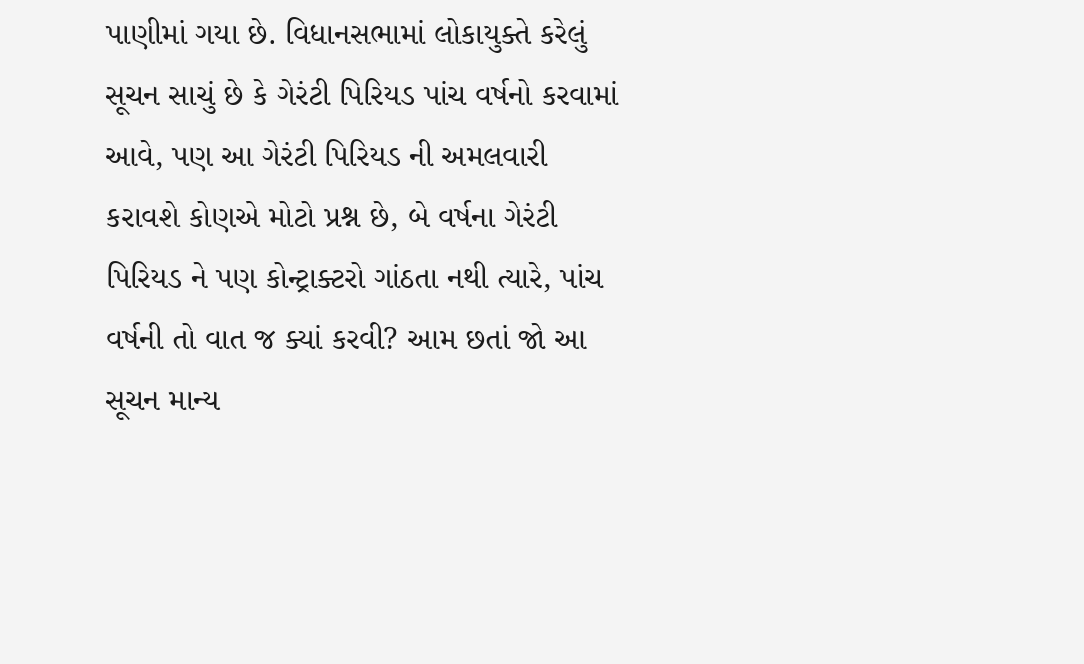પાણીમાં ગયા છે. વિધાનસભામાં લોકાયુક્તે કરેલું સૂચન સાચું છે કે ગેરંટી પિરિયડ પાંચ વર્ષનો કરવામાં આવે, પણ આ ગેરંટી પિરિયડ ની અમલવારી કરાવશે કોણએ મોટો પ્રશ્ન છે, બે વર્ષના ગેરંટી પિરિયડ ને પણ કોન્ટ્રાક્ટરો ગાંઠતા નથી ત્યારે, પાંચ વર્ષની તો વાત જ ક્યાં કરવી? આમ છતાં જો આ સૂચન માન્ય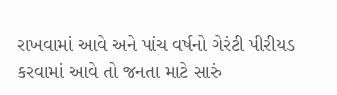રાખવામાં આવે અને પાંચ વર્ષનો ગેરંટી પીરીયડ કરવામાં આવે તો જનતા માટે સારું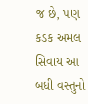જ છે, પણ કડક અમલ સિવાય આ બધી વસ્તુનો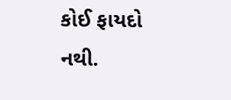કોઈ ફાયદો નથી.